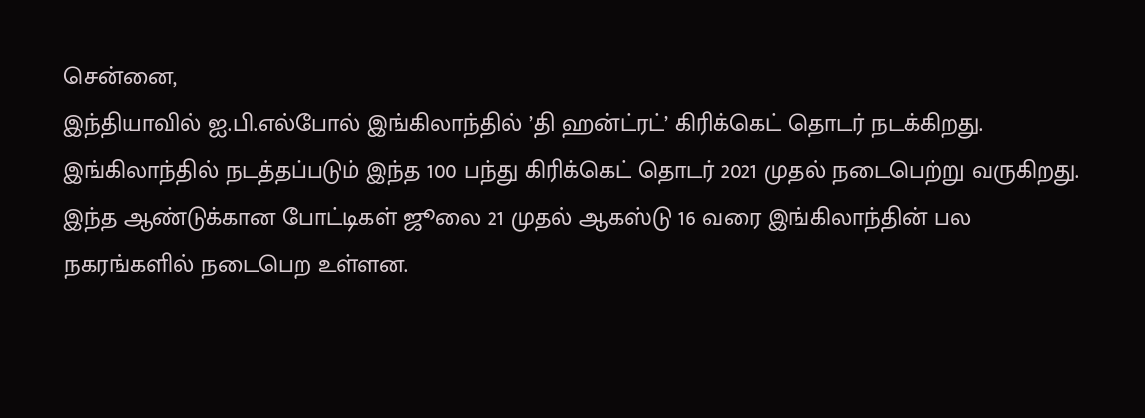சென்னை,
இந்தியாவில் ஐ.பி.எல்போல் இங்கிலாந்தில் ’தி ஹன்ட்ரட்’ கிரிக்கெட் தொடர் நடக்கிறது. இங்கிலாந்தில் நடத்தப்படும் இந்த 100 பந்து கிரிக்கெட் தொடர் 2021 முதல் நடைபெற்று வருகிறது. இந்த ஆண்டுக்கான போட்டிகள் ஜூலை 21 முதல் ஆகஸ்டு 16 வரை இங்கிலாந்தின் பல நகரங்களில் நடைபெற உள்ளன.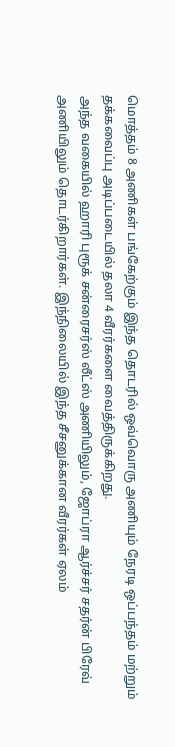மொத்தம் 8 அணிகள் பங்கேற்கும் இந்த தொடரில் ஒவ்வொரு அணியும் நேரடி ஒப்பந்தம் மற்றும் தக்கவைப்பு அடிப்படையில் தலா 4 வீரர்களை வைத்திருக்கிறது.
அந்த வகையில் ஹாரி புரூக் சன்ரைசர்ஸ் லீட்ஸ் அணியிலும், ஜோப்ரா ஆர்ச்சர் சதர்ன் பிரேவ் அணியிலும் தொடர்கிறார்கள். இந்நிலையில் இந்த சீசனுக்கான வீரர்கள் ஏலம்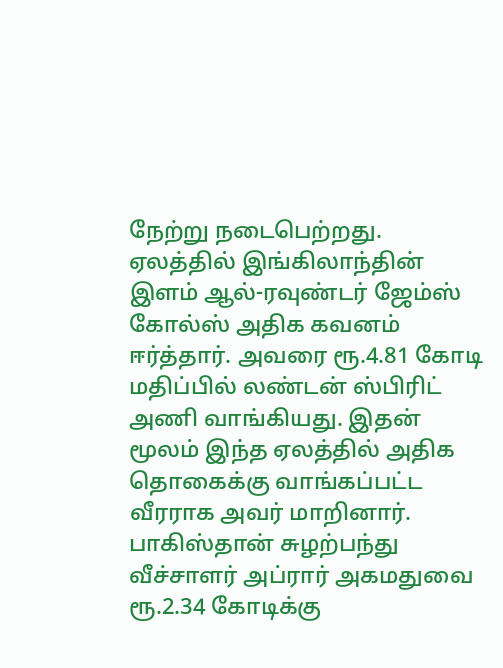நேற்று நடைபெற்றது.
ஏலத்தில் இங்கிலாந்தின் இளம் ஆல்-ரவுண்டர் ஜேம்ஸ் கோல்ஸ் அதிக கவனம் ஈர்த்தார். அவரை ரூ.4.81 கோடி மதிப்பில் லண்டன் ஸ்பிரிட் அணி வாங்கியது. இதன் மூலம் இந்த ஏலத்தில் அதிக தொகைக்கு வாங்கப்பட்ட வீரராக அவர் மாறினார்.
பாகிஸ்தான் சுழற்பந்து வீச்சாளர் அப்ரார் அகமதுவை ரூ.2.34 கோடிக்கு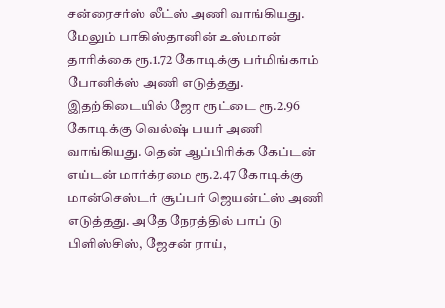சன்ரைசர்ஸ் லீட்ஸ் அணி வாங்கியது. மேலும் பாகிஸ்தானின் உஸ்மான் தாரிக்கை ரூ.1.72 கோடிக்கு பர்மிங்காம் போனிக்ஸ் அணி எடுத்தது.
இதற்கிடையில் ஜோ ரூட்டை ரூ.2.96 கோடிக்கு வெல்ஷ் பயர் அணி வாங்கியது. தென் ஆப்பிரிக்க கேப்டன் எய்டன் மார்க்ரமை ரூ.2.47 கோடிக்கு மான்செஸ்டர் சூப்பர் ஜெயன்ட்ஸ் அணி எடுத்தது. அதே நேரத்தில் பாப் டு பிளிஸ்சிஸ், ஜேசன் ராய்,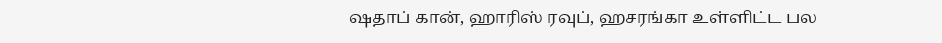ஷதாப் கான், ஹாரிஸ் ரவுப், ஹசரங்கா உள்ளிட்ட பல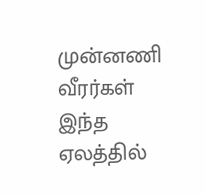முன்னணி வீரர்கள் இந்த ஏலத்தில்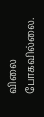விலை போகவில்லை.